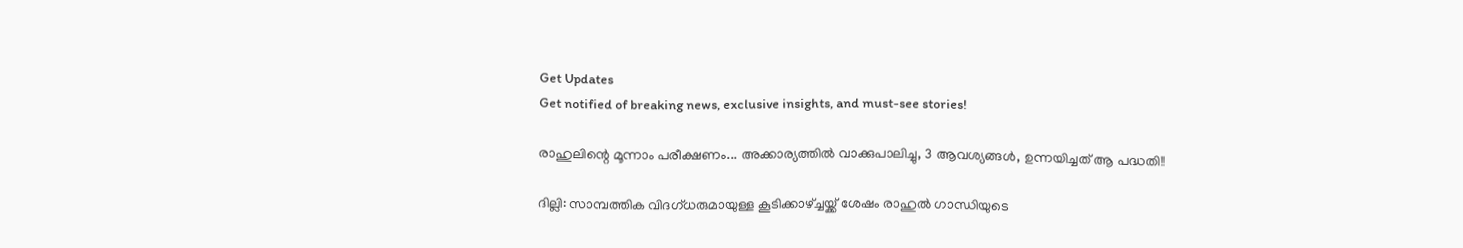Get Updates
Get notified of breaking news, exclusive insights, and must-see stories!

രാഹുലിന്റെ മൂന്നാം പരീക്ഷണം... അക്കാര്യത്തില്‍ വാക്കുപാലിച്ചു, 3 ആവശ്യങ്ങള്‍, ഉന്നയിച്ചത് ആ പദ്ധതി!!

ദില്ലി: സാമ്പത്തിക വിദഗ്ധരുമായുള്ള കൂടിക്കാഴ്ച്ചയ്ക്ക് ശേഷം രാഹുല്‍ ഗാന്ധിയുടെ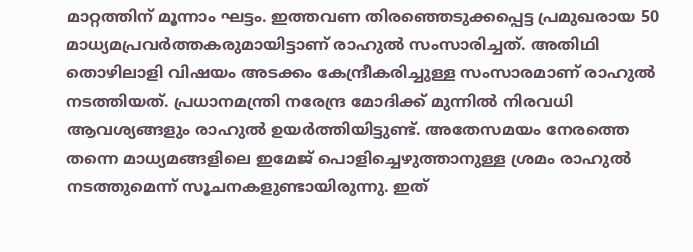മാറ്റത്തിന് മൂന്നാം ഘട്ടം. ഇത്തവണ തിരഞ്ഞെടുക്കപ്പെട്ട പ്രമുഖരായ 50 മാധ്യമപ്രവര്‍ത്തകരുമായിട്ടാണ് രാഹുല്‍ സംസാരിച്ചത്. അതിഥി തൊഴിലാളി വിഷയം അടക്കം കേന്ദ്രീകരിച്ചുള്ള സംസാരമാണ് രാഹുല്‍ നടത്തിയത്. പ്രധാനമന്ത്രി നരേന്ദ്ര മോദിക്ക് മുന്നില്‍ നിരവധി ആവശ്യങ്ങളും രാഹുല്‍ ഉയര്‍ത്തിയിട്ടുണ്ട്. അതേസമയം നേരത്തെ തന്നെ മാധ്യമങ്ങളിലെ ഇമേജ് പൊളിച്ചെഴുത്താനുള്ള ശ്രമം രാഹുല്‍ നടത്തുമെന്ന് സൂചനകളുണ്ടായിരുന്നു. ഇത്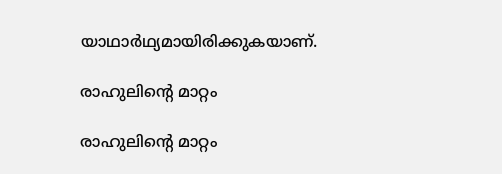യാഥാര്‍ഥ്യമായിരിക്കുകയാണ്.

രാഹുലിന്റെ മാറ്റം

രാഹുലിന്റെ മാറ്റം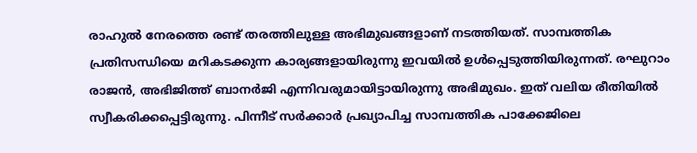രാഹുല്‍ നേരത്തെ രണ്ട് തരത്തിലുള്ള അഭിമുഖങ്ങളാണ് നടത്തിയത്. സാമ്പത്തിക പ്രതിസന്ധിയെ മറികടക്കുന്ന കാര്യങ്ങളായിരുന്നു ഇവയില്‍ ഉള്‍പ്പെടുത്തിയിരുന്നത്. രഘുറാം രാജന്‍, അഭിജിത്ത് ബാനര്‍ജി എന്നിവരുമായിട്ടായിരുന്നു അഭിമുഖം. ഇത് വലിയ രീതിയില്‍ സ്വീകരിക്കപ്പെട്ടിരുന്നു. പിന്നീട് സര്‍ക്കാര്‍ പ്രഖ്യാപിച്ച സാമ്പത്തിക പാക്കേജിലെ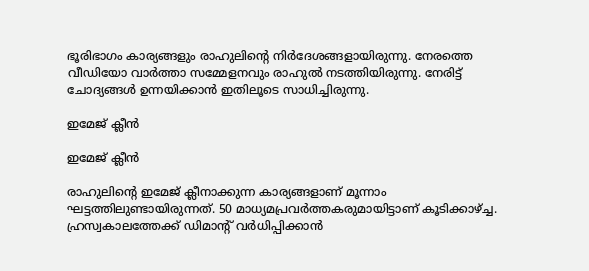ഭൂരിഭാഗം കാര്യങ്ങളും രാഹുലിന്റെ നിര്‍ദേശങ്ങളായിരുന്നു. നേരത്തെ വീഡിയോ വാര്‍ത്താ സമ്മേളനവും രാഹുല്‍ നടത്തിയിരുന്നു. നേരിട്ട് ചോദ്യങ്ങള്‍ ഉന്നയിക്കാന്‍ ഇതിലൂടെ സാധിച്ചിരുന്നു.

ഇമേജ് ക്ലീന്‍

ഇമേജ് ക്ലീന്‍

രാഹുലിന്റെ ഇമേജ് ക്ലീനാക്കുന്ന കാര്യങ്ങളാണ് മൂന്നാം ഘട്ടത്തിലുണ്ടായിരുന്നത്. 50 മാധ്യമപ്രവര്‍ത്തകരുമായിട്ടാണ് കൂടിക്കാഴ്ച്ച. ഹ്രസ്വകാലത്തേക്ക് ഡിമാന്റ് വര്‍ധിപ്പിക്കാന്‍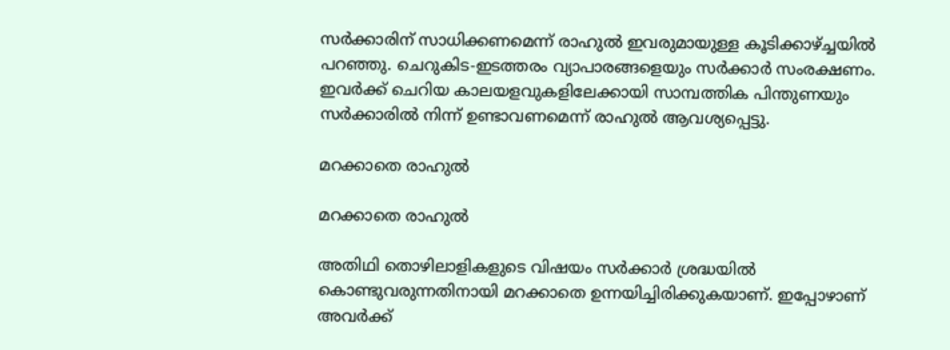സര്‍ക്കാരിന് സാധിക്കണമെന്ന് രാഹുല്‍ ഇവരുമായുള്ള കൂടിക്കാഴ്ച്ചയില്‍ പറഞ്ഞു. ചെറുകിട-ഇടത്തരം വ്യാപാരങ്ങളെയും സര്‍ക്കാര്‍ സംരക്ഷണം. ഇവര്‍ക്ക് ചെറിയ കാലയളവുകളിലേക്കായി സാമ്പത്തിക പിന്തുണയും സര്‍ക്കാരില്‍ നിന്ന് ഉണ്ടാവണമെന്ന് രാഹുല്‍ ആവശ്യപ്പെട്ടു.

മറക്കാതെ രാഹുല്‍

മറക്കാതെ രാഹുല്‍

അതിഥി തൊഴിലാളികളുടെ വിഷയം സര്‍ക്കാര്‍ ശ്രദ്ധയില്‍ കൊണ്ടുവരുന്നതിനായി മറക്കാതെ ഉന്നയിച്ചിരിക്കുകയാണ്. ഇപ്പോഴാണ് അവര്‍ക്ക്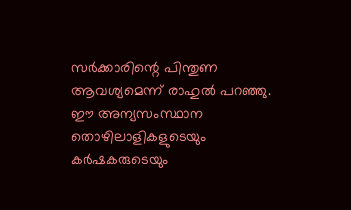സര്‍ക്കാരിന്റെ പിന്തുണ ആവശ്യമെന്ന് രാഹുല്‍ പറഞ്ഞു. ഈ അന്യസംസ്ഥാന തൊഴിലാളികളുടെയും കര്‍ഷകരുടെയും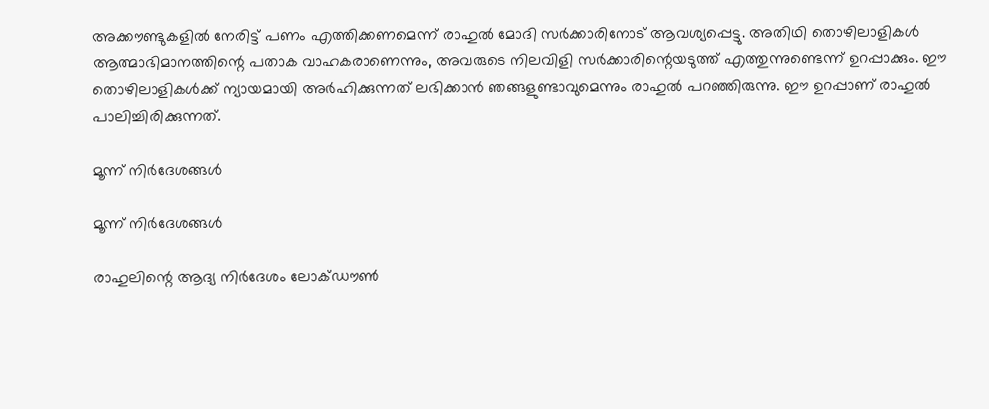അക്കൗണ്ടുകളില്‍ നേരിട്ട് പണം എത്തിക്കണമെന്ന് രാഹുല്‍ മോദി സര്‍ക്കാരിനോട് ആവശ്യപ്പെട്ടു. അതിഥി തൊഴിലാളികള്‍ ആത്മാഭിമാനത്തിന്റെ പതാക വാഹകരാണെന്നും, അവരുടെ നിലവിളി സര്‍ക്കാരിന്റെയടുത്ത് എത്തുന്നുണ്ടെന്ന് ഉറപ്പാക്കും. ഈ തൊഴിലാളികള്‍ക്ക് ന്യായമായി അര്‍ഹിക്കുന്നത് ലഭിക്കാന്‍ ഞങ്ങളുണ്ടാവുമെന്നും രാഹുല്‍ പറഞ്ഞിരുന്നു. ഈ ഉറപ്പാണ് രാഹുല്‍ പാലിച്ചിരിക്കുന്നത്.

മൂന്ന് നിര്‍ദേശങ്ങള്‍

മൂന്ന് നിര്‍ദേശങ്ങള്‍

രാഹുലിന്റെ ആദ്യ നിര്‍ദേശം ലോക്ഡൗണ്‍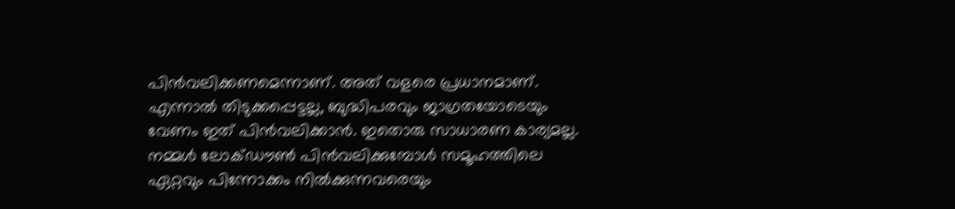പിന്‍വലിക്കണമെന്നാണ്. അത് വളരെ പ്രധാനമാണ്. എന്നാല്‍ തിടുക്കപ്പെട്ടല്ല, ബുദ്ധിപരവും ജാഗ്രതയോടെയും വേണം ഇത് പിന്‍വലിക്കാന്‍. ഇതൊരു സാധാരണ കാര്യമല്ല. നമ്മള്‍ ലോക്ഡൗണ്‍ പിന്‍വലിക്കുമ്പോള്‍ സമൂഹത്തിലെ ഏറ്റവും പിന്നോക്കം നില്‍ക്കുന്നവരെയും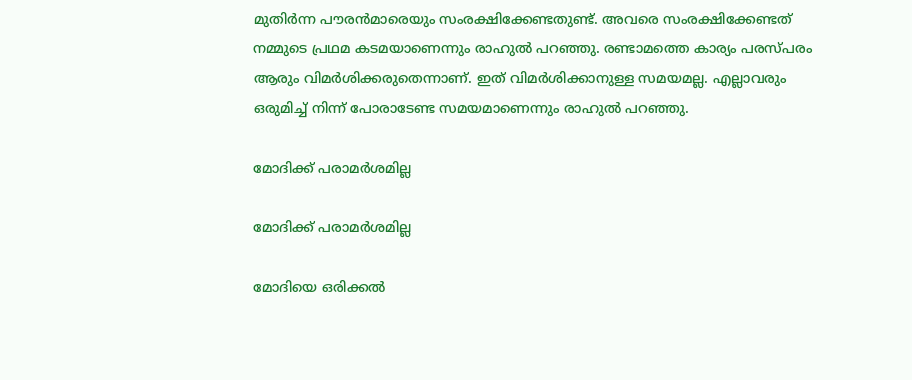മുതിര്‍ന്ന പൗരന്‍മാരെയും സംരക്ഷിക്കേണ്ടതുണ്ട്. അവരെ സംരക്ഷിക്കേണ്ടത് നമ്മുടെ പ്രഥമ കടമയാണെന്നും രാഹുല്‍ പറഞ്ഞു. രണ്ടാമത്തെ കാര്യം പരസ്പരം ആരും വിമര്‍ശിക്കരുതെന്നാണ്. ഇത് വിമര്‍ശിക്കാനുള്ള സമയമല്ല. എല്ലാവരും ഒരുമിച്ച് നിന്ന് പോരാടേണ്ട സമയമാണെന്നും രാഹുല്‍ പറഞ്ഞു.

മോദിക്ക് പരാമര്‍ശമില്ല

മോദിക്ക് പരാമര്‍ശമില്ല

മോദിയെ ഒരിക്കല്‍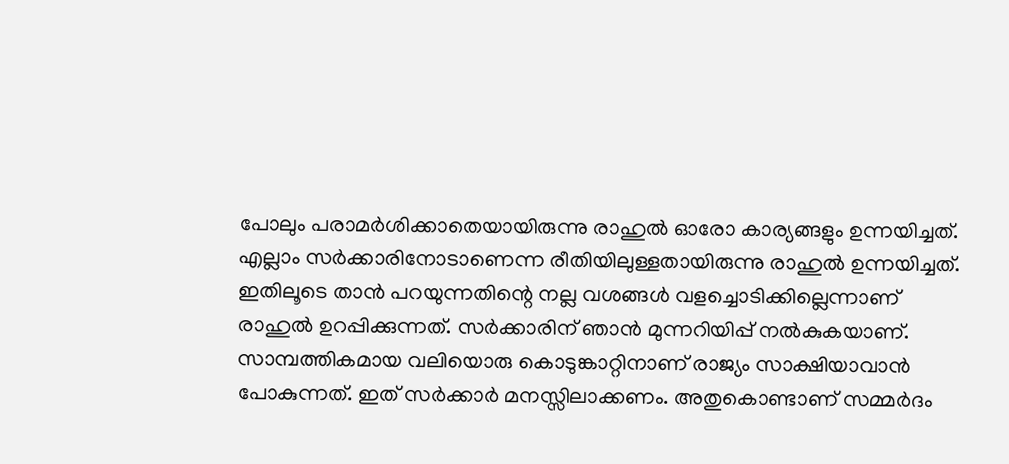പോലും പരാമര്‍ശിക്കാതെയായിരുന്നു രാഹുല്‍ ഓരോ കാര്യങ്ങളും ഉന്നയിച്ചത്. എല്ലാം സര്‍ക്കാരിനോടാണെന്ന രീതിയിലുള്ളതായിരുന്നു രാഹുല്‍ ഉന്നയിച്ചത്. ഇതിലൂടെ താന്‍ പറയുന്നതിന്റെ നല്ല വശങ്ങള്‍ വളച്ചൊടിക്കില്ലെന്നാണ് രാഹുല്‍ ഉറപ്പിക്കുന്നത്. സര്‍ക്കാരിന് ഞാന്‍ മുന്നറിയിപ്പ് നല്‍കുകയാണ്. സാമ്പത്തികമായ വലിയൊരു കൊടുങ്കാറ്റിനാണ് രാജ്യം സാക്ഷിയാവാന്‍ പോകുന്നത്. ഇത് സര്‍ക്കാര്‍ മനസ്സിലാക്കണം. അതുകൊണ്ടാണ് സമ്മര്‍ദം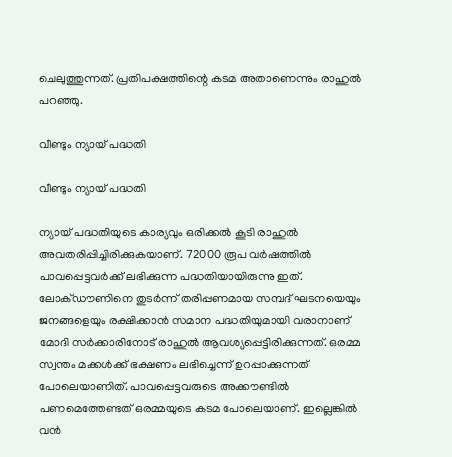ചെലുത്തുന്നത്. പ്രതിപക്ഷത്തിന്റെ കടമ അതാണെന്നും രാഹുല്‍ പറഞ്ഞു.

വീണ്ടും ന്യായ് പദ്ധതി

വീണ്ടും ന്യായ് പദ്ധതി

ന്യായ് പദ്ധതിയുടെ കാര്യവും ഒരിക്കല്‍ കൂടി രാഹുല്‍ അവതരിപ്പിച്ചിരിക്കുകയാണ്. 72000 രൂപ വര്‍ഷത്തില്‍ പാവപ്പെട്ടവര്‍ക്ക് ലഭിക്കുന്ന പദ്ധതിയായിരുന്നു ഇത്. ലോക്ഡൗണിനെ തുടര്‍ന്ന് തരിപ്പണമായ സമ്പദ് ഘടനയെയും ജനങ്ങളെയും രക്ഷിക്കാന്‍ സമാന പദ്ധതിയുമായി വരാനാണ് മോദി സര്‍ക്കാരിനോട് രാഹുല്‍ ആവശ്യപ്പെട്ടിരിക്കുന്നത്. ഒരമ്മ സ്വന്തം മക്കള്‍ക്ക് ഭക്ഷണം ലഭിച്ചെന്ന് ഉറപ്പാക്കുന്നത് പോലെയാണിത്. പാവപ്പെട്ടവരുടെ അക്കൗണ്ടില്‍ പണമെത്തേണ്ടത് ഒരമ്മയുടെ കടമ പോലെയാണ്. ഇല്ലെങ്കില്‍ വന്‍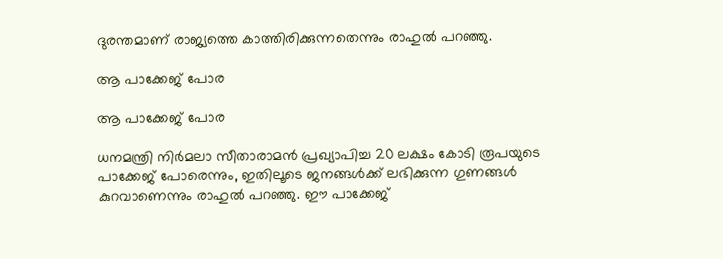ദുരന്തമാണ് രാജ്യത്തെ കാത്തിരിക്കുന്നതെന്നും രാഹുല്‍ പറഞ്ഞു.

ആ പാക്കേജ് പോര

ആ പാക്കേജ് പോര

ധനമന്ത്രി നിര്‍മലാ സീതാരാമന്‍ പ്രഖ്യാപിച്ച 20 ലക്ഷം കോടി രൂപയുടെ പാക്കേജ് പോരെന്നും, ഇതിലൂടെ ജനങ്ങള്‍ക്ക് ലഭിക്കുന്ന ഗുണങ്ങള്‍ കുറവാണെന്നും രാഹുല്‍ പറഞ്ഞു. ഈ പാക്കേജ്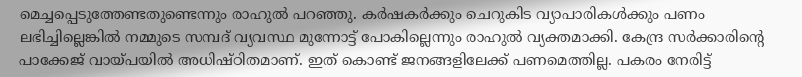മെച്ചപ്പെടുത്തേണ്ടതുണ്ടെന്നും രാഹുല്‍ പറഞ്ഞു. കര്‍ഷകര്‍ക്കും ചെറുകിട വ്യാപാരികള്‍ക്കും പണം ലഭിച്ചില്ലെങ്കില്‍ നമ്മുടെ സമ്പദ് വ്യവസ്ഥ മുന്നോട്ട് പോകില്ലെന്നും രാഹുല്‍ വ്യക്തമാക്കി. കേന്ദ്ര സര്‍ക്കാരിന്റെ പാക്കേജ് വായ്പയില്‍ അധിഷ്ഠിതമാണ്. ഇത് കൊണ്ട് ജനങ്ങളിലേക്ക് പണമെത്തില്ല. പകരം നേരിട്ട്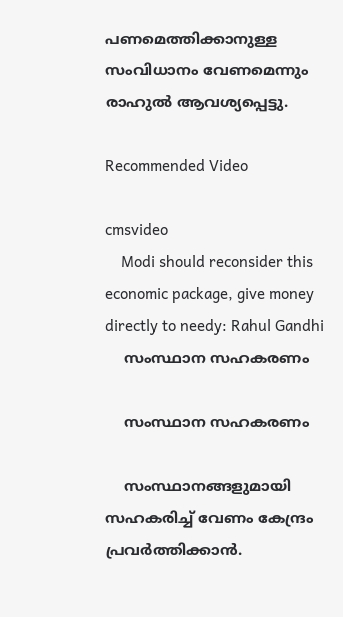പണമെത്തിക്കാനുള്ള സംവിധാനം വേണമെന്നും രാഹുല്‍ ആവശ്യപ്പെട്ടു.

Recommended Video

cmsvideo
    Modi should reconsider this economic package, give money directly to needy: Rahul Gandhi
    സംസ്ഥാന സഹകരണം

    സംസ്ഥാന സഹകരണം

    സംസ്ഥാനങ്ങളുമായി സഹകരിച്ച് വേണം കേന്ദ്രം പ്രവര്‍ത്തിക്കാന്‍.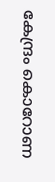കേന്ദ്രം കൊറോണ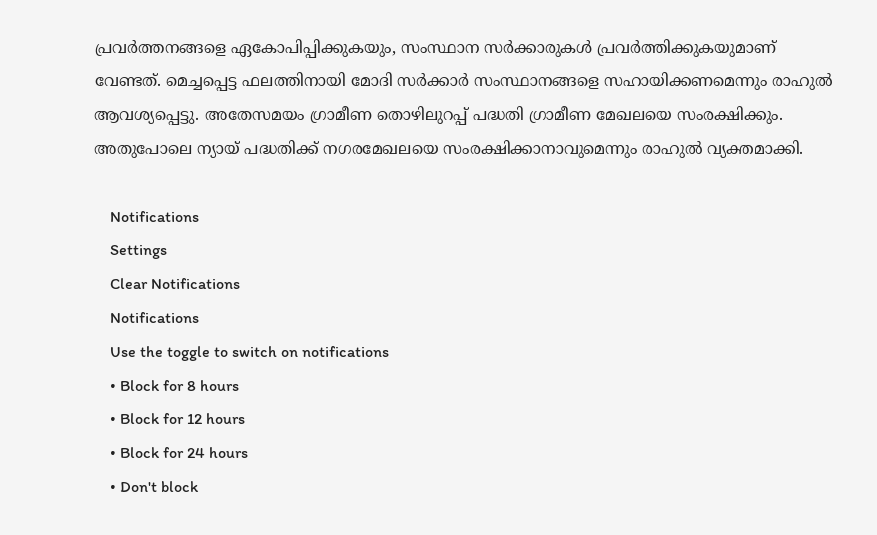പ്രവര്‍ത്തനങ്ങളെ ഏകോപിപ്പിക്കുകയും, സംസ്ഥാന സര്‍ക്കാരുകള്‍ പ്രവര്‍ത്തിക്കുകയുമാണ് വേണ്ടത്. മെച്ചപ്പെട്ട ഫലത്തിനായി മോദി സര്‍ക്കാര്‍ സംസ്ഥാനങ്ങളെ സഹായിക്കണമെന്നും രാഹുല്‍ ആവശ്യപ്പെട്ടു. അതേസമയം ഗ്രാമീണ തൊഴിലുറപ്പ് പദ്ധതി ഗ്രാമീണ മേഖലയെ സംരക്ഷിക്കും. അതുപോലെ ന്യായ് പദ്ധതിക്ക് നഗരമേഖലയെ സംരക്ഷിക്കാനാവുമെന്നും രാഹുല്‍ വ്യക്തമാക്കി.

    Notifications
    Settings
    Clear Notifications
    Notifications
    Use the toggle to switch on notifications
    • Block for 8 hours
    • Block for 12 hours
    • Block for 24 hours
    • Don't block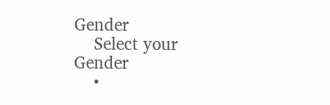Gender
    Select your Gender
    •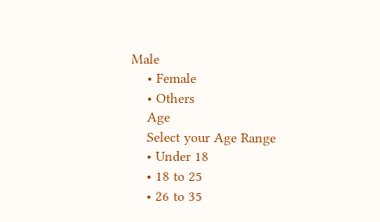Male
    • Female
    • Others
    Age
    Select your Age Range
    • Under 18
    • 18 to 25
    • 26 to 35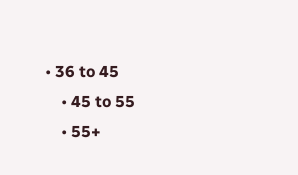• 36 to 45
    • 45 to 55
    • 55+